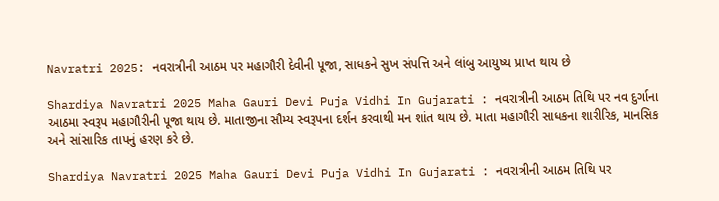Navratri 2025: નવરાત્રીની આઠમ પર મહાગૌરી દેવીની પૂજા, સાધકને સુખ સંપત્તિ અને લાંબુ આયુષ્ય પ્રાપ્ત થાય છે

Shardiya Navratri 2025 Maha Gauri Devi Puja Vidhi In Gujarati : નવરાત્રીની આઠમ તિથિ પર નવ દુર્ગાના આઠમા સ્વરૂપ મહાગૌરીની પૂજા થાય છે. માતાજીના સૌમ્ય સ્વરૂપના દર્શન કરવાથી મન શાંત થાય છે. માતા મહાગૌરી સાધકના શારીરિક, માનસિક અને સાંસારિક તાપનું હરણ કરે છે.

Shardiya Navratri 2025 Maha Gauri Devi Puja Vidhi In Gujarati : નવરાત્રીની આઠમ તિથિ પર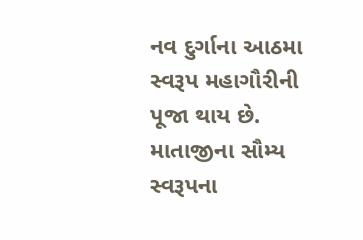નવ દુર્ગાના આઠમા સ્વરૂપ મહાગૌરીની પૂજા થાય છે. માતાજીના સૌમ્ય સ્વરૂપના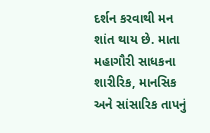દર્શન કરવાથી મન શાંત થાય છે. માતા મહાગૌરી સાધકના શારીરિક, માનસિક અને સાંસારિક તાપનું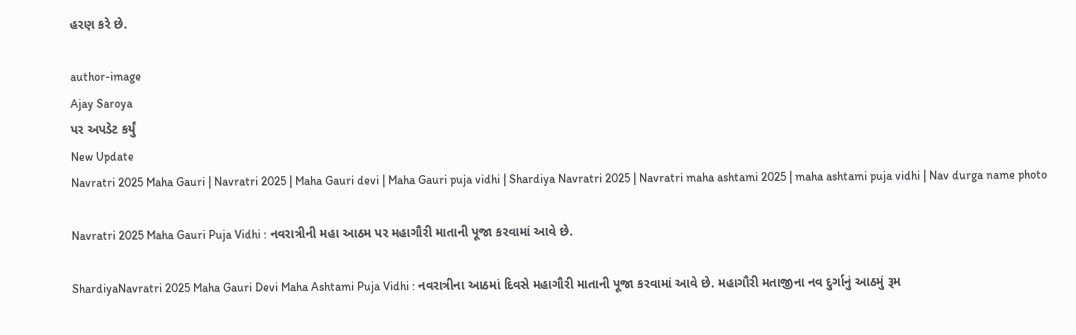હરણ કરે છે.

author-image
Ajay Saroya
પર અપડેટ કર્યું
New Update
Navratri 2025 Maha Gauri | Navratri 2025 | Maha Gauri devi | Maha Gauri puja vidhi | Shardiya Navratri 2025 | Navratri maha ashtami 2025 | maha ashtami puja vidhi | Nav durga name photo

Navratri 2025 Maha Gauri Puja Vidhi : નવરાત્રીની મહા આઠમ પર મહાગૌરી માતાની પૂજા કરવામાં આવે છે.

ShardiyaNavratri 2025 Maha Gauri Devi Maha Ashtami Puja Vidhi : નવરાત્રીના આઠમાં દિવસે મહાગૌરી માતાની પૂજા કરવામાં આવે છે. મહાગૌરી મતાજીના નવ દુર્ગાનું આઠમું રૂમ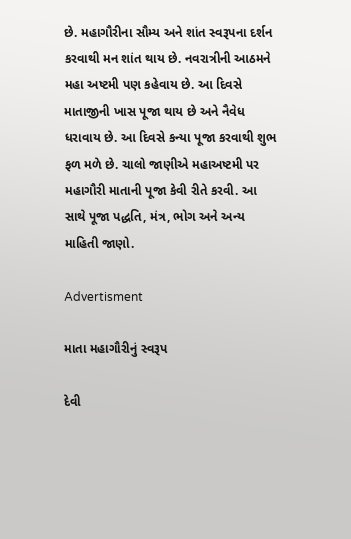છે. મહાગૌરીના સૌમ્ય અને શાંત સ્વરૂપના દર્શન કરવાથી મન શાંત થાય છે. નવરાત્રીની આઠમને મહા અષ્ટમી પણ કહેવાય છે. આ દિવસે માતાજીની ખાસ પૂજા થાય છે અને નૈવેધ ધરાવાય છે. આ દિવસે કન્યા પૂજા કરવાથી શુભ ફળ મળે છે. ચાલો જાણીએ મહાઅષ્ટમી પર મહાગૌરી માતાની પૂજા કેવી રીતે કરવી. આ સાથે પૂજા પદ્ધતિ, મંત્ર, ભોગ અને અન્ય માહિતી જાણો.

Advertisment

માતા મહાગૌરીનું સ્વરૂપ

દેવી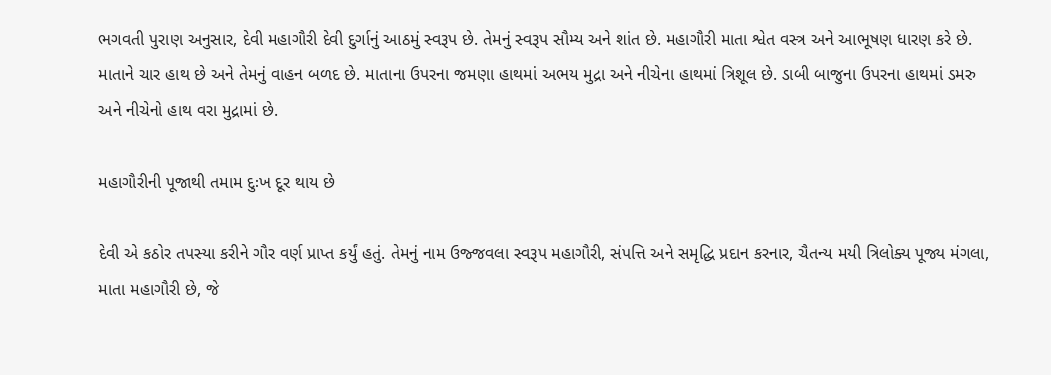ભગવતી પુરાણ અનુસાર, દેવી મહાગૌરી દેવી દુર્ગાનું આઠમું સ્વરૂપ છે. તેમનું સ્વરૂપ સૌમ્ય અને શાંત છે. મહાગૌરી માતા શ્વેત વસ્ત્ર અને આભૂષણ ધારણ કરે છે. માતાને ચાર હાથ છે અને તેમનું વાહન બળદ છે. માતાના ઉપરના જમણા હાથમાં અભય મુદ્રા અને નીચેના હાથમાં ત્રિશૂલ છે. ડાબી બાજુના ઉપરના હાથમાં ડમરુ અને નીચેનો હાથ વરા મુદ્રામાં છે.

મહાગૌરીની પૂજાથી તમામ દુઃખ દૂર થાય છે

દેવી એ કઠોર તપસ્યા કરીને ગૌર વર્ણ પ્રાપ્ત કર્યું હતું. તેમનું નામ ઉજ્જવલા સ્વરૂપ મહાગૌરી, સંપત્તિ અને સમૃદ્ધિ પ્રદાન કરનાર, ચૈતન્ય મયી ત્રિલોક્ય પૂજ્ય મંગલા, માતા મહાગૌરી છે, જે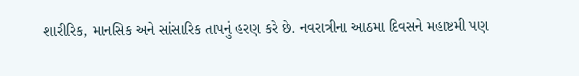શારીરિક, માનસિક અને સાંસારિક તાપનું હરણ કરે છે. નવરાત્રીના આઠમા દિવસને મહાષ્ટમી પણ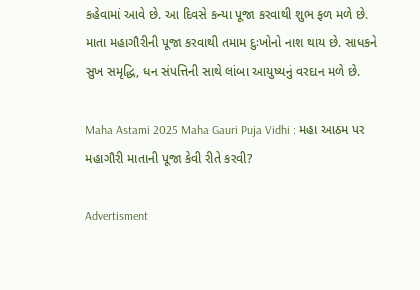કહેવામાં આવે છે. આ દિવસે કન્યા પૂજા કરવાથી શુભ ફળ મળે છે. માતા મહાગૌરીની પૂજા કરવાથી તમામ દુઃખોનો નાશ થાય છે. સાધકને સુખ સમૃદ્ધિ, ધન સંપત્તિની સાથે લાંબા આયુષ્યનું વરદાન મળે છે.

Maha Astami 2025 Maha Gauri Puja Vidhi : મહા આઠમ પર મહાગૌરી માતાની પૂજા કેવી રીતે કરવી?

Advertisment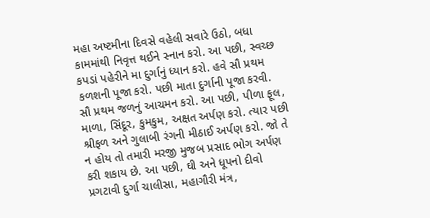મહા અષ્ટમીના દિવસે વહેલી સવારે ઉઠો, બધા કામમાંથી નિવૃત્ત થઈને સ્નાન કરો. આ પછી, સ્વચ્છ કપડાં પહેરીને મા દુર્ગાનું ધ્યાન કરો. હવે સૌ પ્રથમ કળશની પૂજા કરો. પછી માતા દુર્ગાની પૂજા કરવી. સૌ પ્રથમ જળનું આચમન કરો. આ પછી, પીળા ફૂલ, માળા, સિંદૂર, કુમકુમ, અક્ષત અર્પણ કરો. ત્યાર પછી શ્રીફળ અને ગુલાબી રંગની મીઠાઈ અર્પણ કરો. જો તે ન હોય તો તમારી મરજી મુજબ પ્રસાદ ભોગ અર્પણ કરી શકાય છે. આ પછી, ઘી અને ધૂપનો દીવો પ્રગટાવી દુર્ગા ચાલીસા, મહાગૌરી મંત્ર,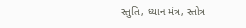સ્તુતિ, ધ્યાન મંત્ર, સ્તોત્ર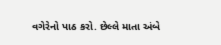વગેરેનો પાઠ કરો. છેલ્લે માતા અંબે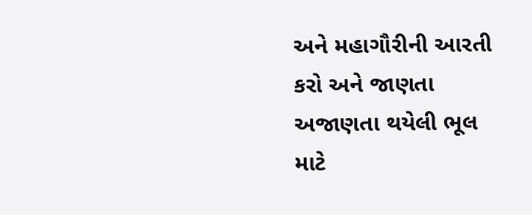અને મહાગૌરીની આરતી કરો અને જાણતા અજાણતા થયેલી ભૂલ માટે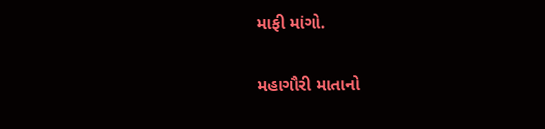માફી માંગો.

મહાગૌરી માતાનો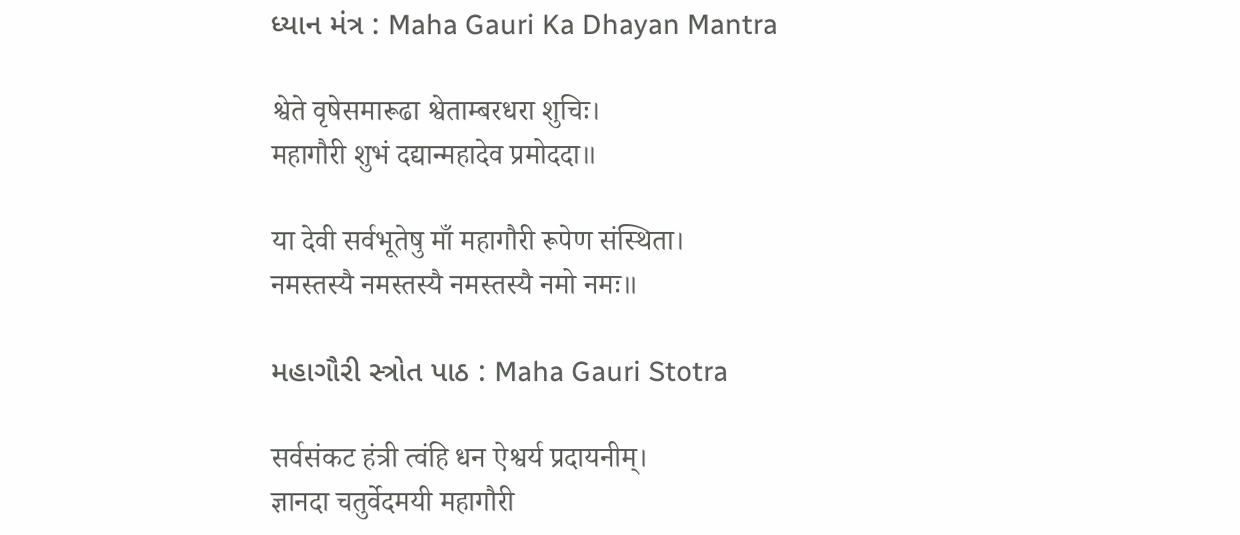ધ્યાન મંત્ર : Maha Gauri Ka Dhayan Mantra

श्वेते वृषेसमारूढा श्वेताम्बरधरा शुचिः।
महागौरी शुभं दद्यान्महादेव प्रमोददा॥

या देवी सर्वभू‍तेषु माँ महागौरी रूपेण संस्थिता।
नमस्तस्यै नमस्तस्यै नमस्तस्यै नमो नमः॥

મહાગૌરી સ્ત્રોત પાઠ : Maha Gauri Stotra

सर्वसंकट हंत्री त्वंहि धन ऐश्वर्य प्रदायनीम्।
ज्ञानदा चतुर्वेदमयी महागौरी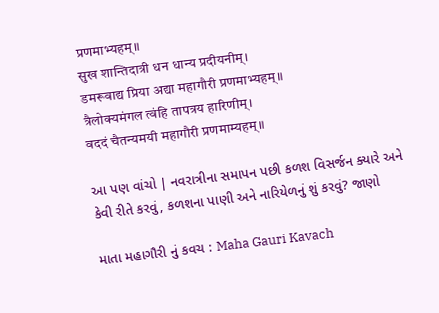प्रणमाभ्यहम्॥
सुख शान्तिदात्री धन धान्य प्रदीयनीम्।
डमरूवाद्य प्रिया अद्या महागौरी प्रणमाभ्यहम्॥
त्रैलोक्यमंगल त्वंहि तापत्रय हारिणीम्।
वददं चैतन्यमयी महागौरी प्रणमाम्यहम्॥

આ પણ વાંચો | નવરાત્રીના સમાપન પછી કળશ વિસર્જન ક્યારે અને કેવી રીતે કરવું, કળશના પાણી અને નારિયેળનું શું કરવું? જાણો

માતા મહાગૌરી નું કવચ : Maha Gauri Kavach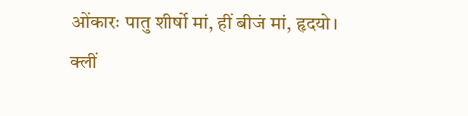ओंकारः पातु शीर्षो मां, हीं बीजं मां, हृदयो।
क्लीं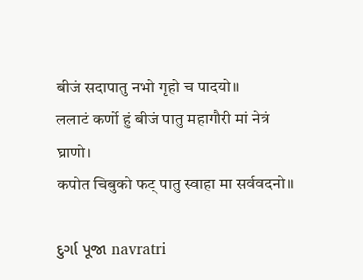बीजं सदापातु नभो गृहो च पादयो॥
ललाटं कर्णो हुं बीजं पातु महागौरी मां नेत्रं घ्राणो।
कपोत चिबुको फट् पातु स्वाहा मा सर्ववदनो॥

દુર્ગા પૂજા navratri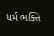ધર્મ ભક્તિ